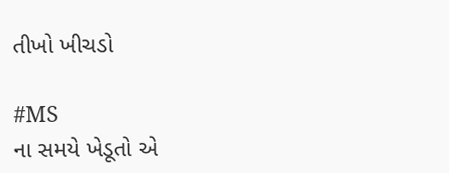તીખો ખીચડો

#MS
ના સમયે ખેડૂતો એ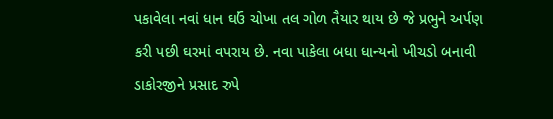પકાવેલા નવાં ધાન ઘઉં ચોખા તલ ગોળ તૈયાર થાય છે જે પ્રભુને અર્પણ કરી પછી ઘરમાં વપરાય છે. નવા પાકેલા બધા ધાન્યનો ખીચડો બનાવી ડાકોરજીને પ્રસાદ રુપે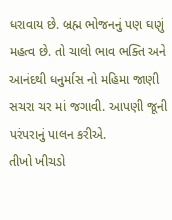ધરાવાય છે. બ્રહ્મ ભોજનનું પણ ઘણું મહત્વ છે. તો ચાલો ભાવ ભક્તિ અને આનંદથી ધનુર્માસ નો મહિમા જાણી સચરા ચર માં જગાવી. આપણી જૂની પરંપરાનું પાલન કરીએ.
તીખો ખીચડો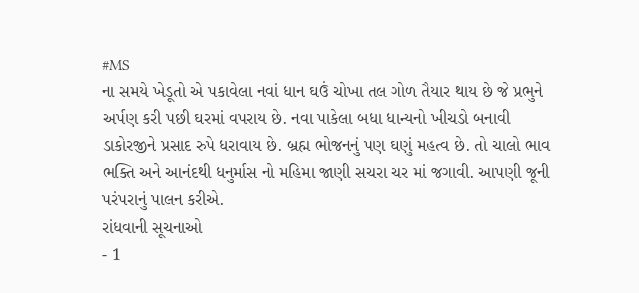#MS
ના સમયે ખેડૂતો એ પકાવેલા નવાં ધાન ઘઉં ચોખા તલ ગોળ તૈયાર થાય છે જે પ્રભુને અર્પણ કરી પછી ઘરમાં વપરાય છે. નવા પાકેલા બધા ધાન્યનો ખીચડો બનાવી ડાકોરજીને પ્રસાદ રુપે ધરાવાય છે. બ્રહ્મ ભોજનનું પણ ઘણું મહત્વ છે. તો ચાલો ભાવ ભક્તિ અને આનંદથી ધનુર્માસ નો મહિમા જાણી સચરા ચર માં જગાવી. આપણી જૂની પરંપરાનું પાલન કરીએ.
રાંધવાની સૂચનાઓ
- 1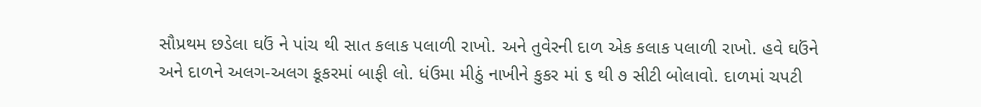સૌપ્રથમ છડેલા ઘઉં ને પાંચ થી સાત કલાક પલાળી રાખો. અને તુવેરની દાળ એક કલાક પલાળી રાખો. હવે ઘઉંને અને દાળને અલગ-અલગ કૂકરમાં બાફી લો. ધંઉમા મીઠું નાખીને કુકર માં ૬ થી ૭ સીટી બોલાવો. દાળમાં ચપટી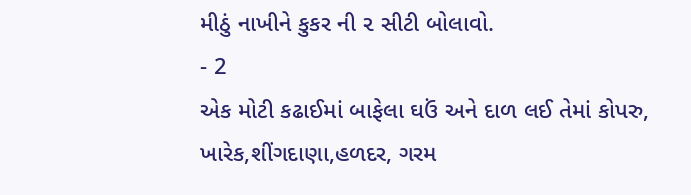મીઠું નાખીને કુકર ની ૨ સીટી બોલાવો.
- 2
એક મોટી કઢાઈમાં બાફેલા ઘઉં અને દાળ લઈ તેમાં કોપરુ, ખારેક,શીંગદાણા,હળદર, ગરમ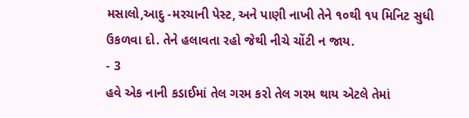મસાલો,આદુ -મરચાની પેસ્ટ, અને પાણી નાખી તેને ૧૦થી ૧૫ મિનિટ સુધી ઉકળવા દો. તેને હલાવતા રહો જેથી નીચે ચોંટી ન જાય.
- 3
હવે એક નાની કડાઈમાં તેલ ગરમ કરો તેલ ગરમ થાય એટલે તેમાં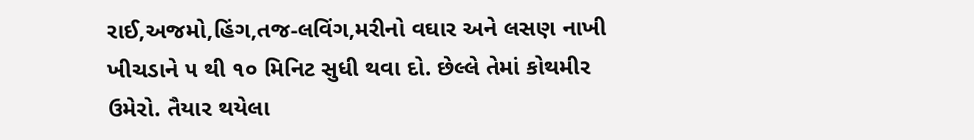રાઈ,અજમો,હિંગ,તજ-લવિંગ,મરીનો વઘાર અને લસણ નાખી ખીચડાને ૫ થી ૧૦ મિનિટ સુધી થવા દો. છેલ્લે તેમાં કોથમીર ઉમેરો. તૈયાર થયેલા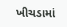ખીચડામાં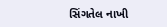સિંગતેલ નાખી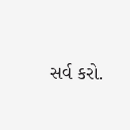સર્વ કરો.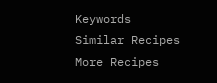Keywords
Similar Recipes
More Recipes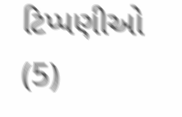ટિપ્પણીઓ (5)